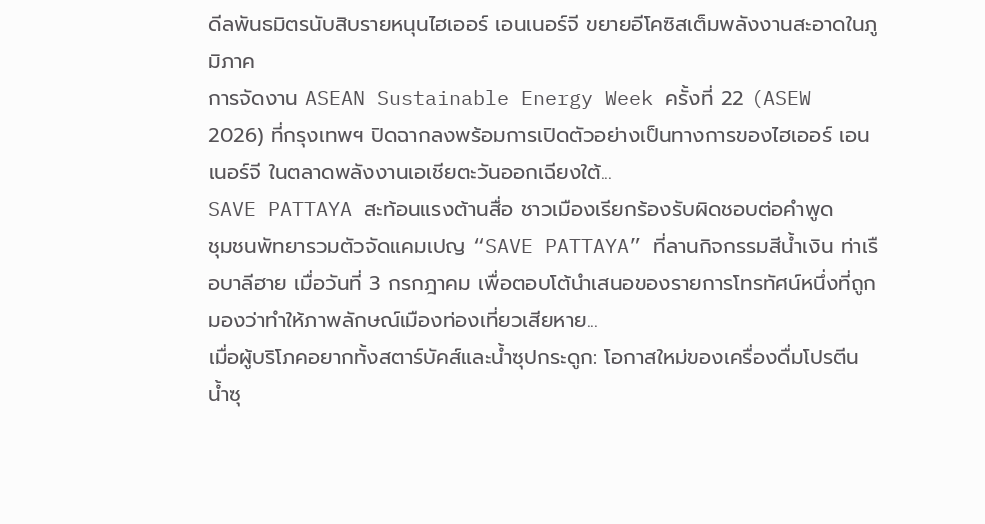ดีลพันธมิตรนับสิบรายหนุนไฮเออร์ เอนเนอร์จี ขยายอีโคซิสเต็มพลังงานสะอาดในภูมิภาค
การจัดงาน ASEAN Sustainable Energy Week ครั้งที่ 22 (ASEW 2026) ที่กรุงเทพฯ ปิดฉากลงพร้อมการเปิดตัวอย่างเป็นทางการของไฮเออร์ เอนเนอร์จี ในตลาดพลังงานเอเชียตะวันออกเฉียงใต้...
SAVE PATTAYA สะท้อนแรงต้านสื่อ ชาวเมืองเรียกร้องรับผิดชอบต่อคำพูด
ชุมชนพัทยารวมตัวจัดแคมเปญ “SAVE PATTAYA” ที่ลานกิจกรรมสีน้ำเงิน ท่าเรือบาลีฮาย เมื่อวันที่ 3 กรกฎาคม เพื่อตอบโต้นำเสนอของรายการโทรทัศน์หนึ่งที่ถูกมองว่าทำให้ภาพลักษณ์เมืองท่องเที่ยวเสียหาย...
เมื่อผู้บริโภคอยากทั้งสตาร์บัคส์และน้ำซุปกระดูก: โอกาสใหม่ของเครื่องดื่มโปรตีน
น้ำซุ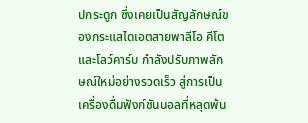ปกระดูก ซึ่งเคยเป็นสัญลักษณ์ของกระแสไดเอตสายพาลีโอ คีโต และโลว์คาร์บ กำลังปรับภาพลักษณ์ใหม่อย่างรวดเร็ว สู่การเป็นเครื่องดื่มฟังก์ชันนอลที่หลุดพ้น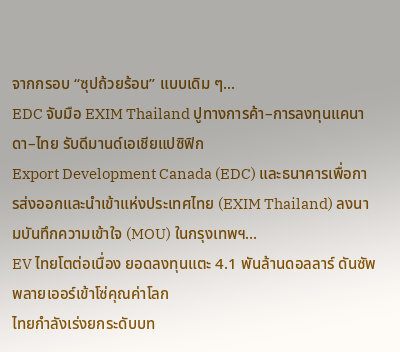จากกรอบ “ซุปถ้วยร้อน” แบบเดิม ๆ...
EDC จับมือ EXIM Thailand ปูทางการค้า–การลงทุนแคนาดา–ไทย รับดีมานด์เอเชียแปซิฟิก
Export Development Canada (EDC) และธนาคารเพื่อการส่งออกและนำเข้าแห่งประเทศไทย (EXIM Thailand) ลงนามบันทึกความเข้าใจ (MOU) ในกรุงเทพฯ...
EV ไทยโตต่อเนื่อง ยอดลงทุนแตะ 4.1 พันล้านดอลลาร์ ดันซัพพลายเออร์เข้าโซ่คุณค่าโลก
ไทยกำลังเร่งยกระดับบท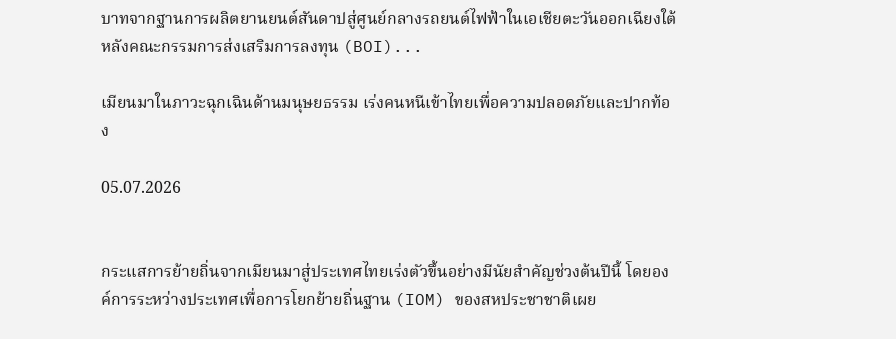บาทจากฐานการผลิตยานยนต์สันดาปสู่ศูนย์กลางรถยนต์ไฟฟ้าในเอเชียตะวันออกเฉียงใต้ หลังคณะกรรมการส่งเสริมการลงทุน (BOI)...

เมียนมาในภาวะฉุกเฉินด้านมนุษยธรรม เร่งคนหนีเข้าไทยเพื่อความปลอดภัยและปากท้อง

05.07.2026


กระแสการย้ายถิ่นจากเมียนมาสู่ประเทศไทยเร่งตัวขึ้นอย่างมีนัยสำคัญช่วงต้นปีนี้ โดยองค์การระหว่างประเทศเพื่อการโยกย้ายถิ่นฐาน (IOM) ของสหประชาชาติเผย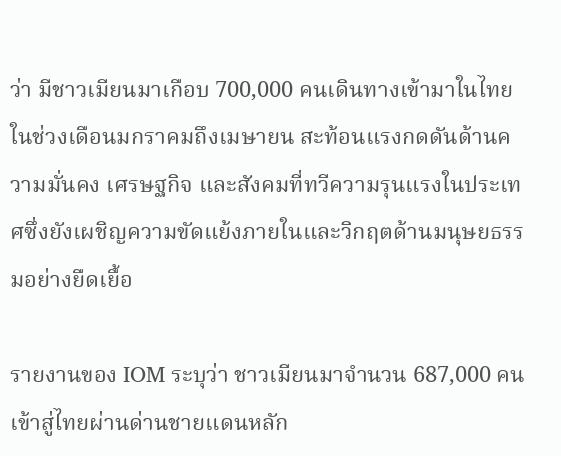ว่า มีชาวเมียนมาเกือบ 700,000 คนเดินทางเข้ามาในไทยในช่วงเดือนมกราคมถึงเมษายน สะท้อนแรงกดดันด้านความมั่นคง เศรษฐกิจ และสังคมที่ทวีความรุนแรงในประเทศซึ่งยังเผชิญความขัดแย้งภายในและวิกฤตด้านมนุษยธรรมอย่างยืดเยื้อ

รายงานของ IOM ระบุว่า ชาวเมียนมาจำนวน 687,000 คนเข้าสู่ไทยผ่านด่านชายแดนหลัก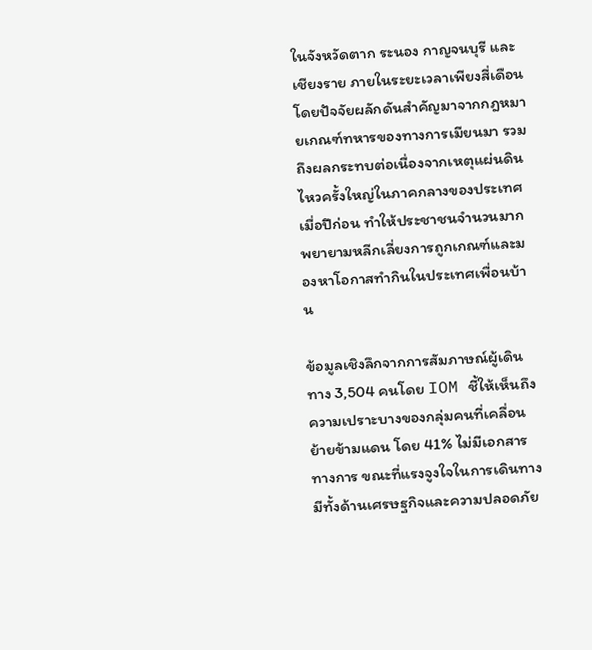ในจังหวัดตาก ระนอง กาญจนบุรี และเชียงราย ภายในระยะเวลาเพียงสี่เดือน โดยปัจจัยผลักดันสำคัญมาจากกฎหมายเกณฑ์ทหารของทางการเมียนมา รวมถึงผลกระทบต่อเนื่องจากเหตุแผ่นดินไหวครั้งใหญ่ในภาคกลางของประเทศเมื่อปีก่อน ทำให้ประชาชนจำนวนมากพยายามหลีกเลี่ยงการถูกเกณฑ์และมองหาโอกาสทำกินในประเทศเพื่อนบ้าน

ข้อมูลเชิงลึกจากการสัมภาษณ์ผู้เดินทาง 3,504 คนโดย IOM ชี้ให้เห็นถึงความเปราะบางของกลุ่มคนที่เคลื่อนย้ายข้ามแดน โดย 41% ไม่มีเอกสารทางการ ขณะที่แรงจูงใจในการเดินทางมีทั้งด้านเศรษฐกิจและความปลอดภัย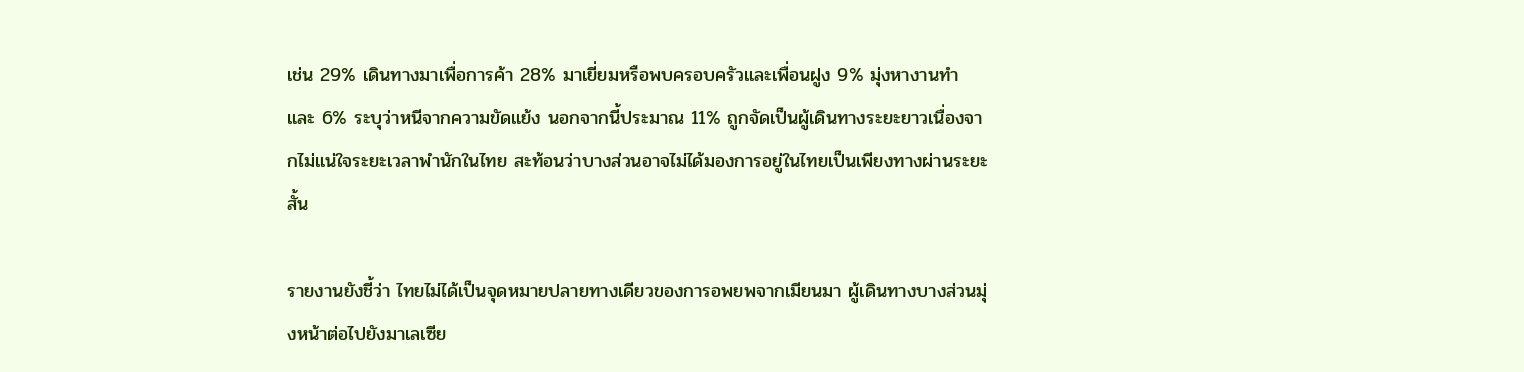เช่น 29% เดินทางมาเพื่อการค้า 28% มาเยี่ยมหรือพบครอบครัวและเพื่อนฝูง 9% มุ่งหางานทำ และ 6% ระบุว่าหนีจากความขัดแย้ง นอกจากนี้ประมาณ 11% ถูกจัดเป็นผู้เดินทางระยะยาวเนื่องจากไม่แน่ใจระยะเวลาพำนักในไทย สะท้อนว่าบางส่วนอาจไม่ได้มองการอยู่ในไทยเป็นเพียงทางผ่านระยะสั้น

รายงานยังชี้ว่า ไทยไม่ได้เป็นจุดหมายปลายทางเดียวของการอพยพจากเมียนมา ผู้เดินทางบางส่วนมุ่งหน้าต่อไปยังมาเลเซีย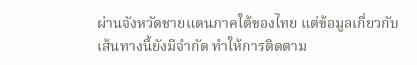ผ่านจังหวัดชายแดนภาคใต้ของไทย แต่ข้อมูลเกี่ยวกับเส้นทางนี้ยังมีจำกัด ทำให้การติดตาม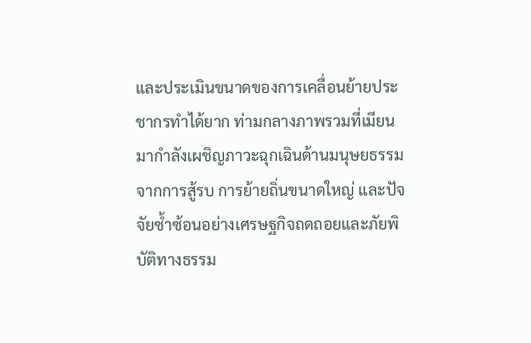และประเมินขนาดของการเคลื่อนย้ายประชากรทำได้ยาก ท่ามกลางภาพรวมที่เมียนมากำลังเผชิญภาวะฉุกเฉินด้านมนุษยธรรมจากการสู้รบ การย้ายถิ่นขนาดใหญ่ และปัจจัยซ้ำซ้อนอย่างเศรษฐกิจถดถอยและภัยพิบัติทางธรรม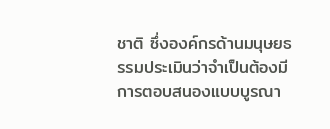ชาติ ซึ่งองค์กรด้านมนุษยธรรมประเมินว่าจำเป็นต้องมีการตอบสนองแบบบูรณา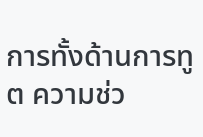การทั้งด้านการทูต ความช่ว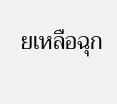ยเหลือฉุก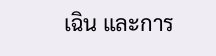เฉิน และการ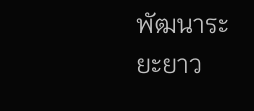พัฒนาระยะยาว